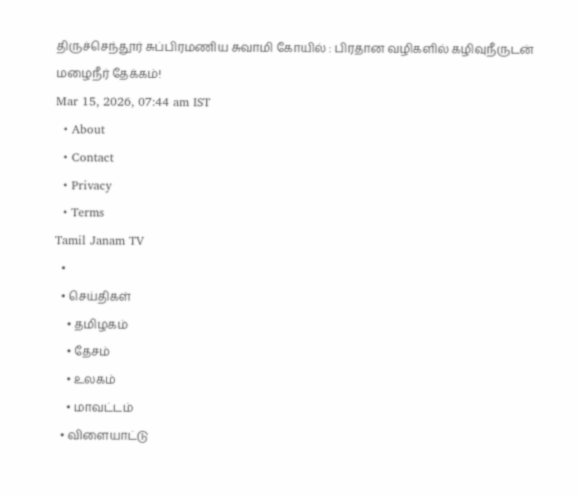திருச்செந்தூர் சுப்பிரமணிய சுவாமி கோயில் : பிரதான வழிகளில் கழிவுநீருடன் மழைநீர் தேக்கம்!
Mar 15, 2026, 07:44 am IST
  • About
  • Contact
  • Privacy
  • Terms
Tamil Janam TV
  •
  • செய்திகள்
    • தமிழகம்
    • தேசம்
    • உலகம்
    • மாவட்டம்
  • விளையாட்டு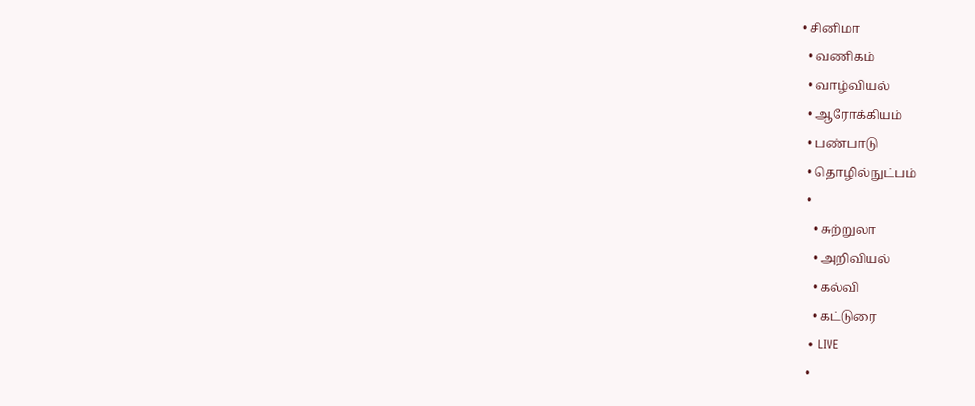• சினிமா
  • வணிகம்
  • வாழ்வியல்
  • ஆரோக்கியம்
  • பண்பாடு
  • தொழில்நுட்பம்
  •
    • சுற்றுலா
    • அறிவியல்
    • கல்வி
    • கட்டுரை
  • LIVE
  •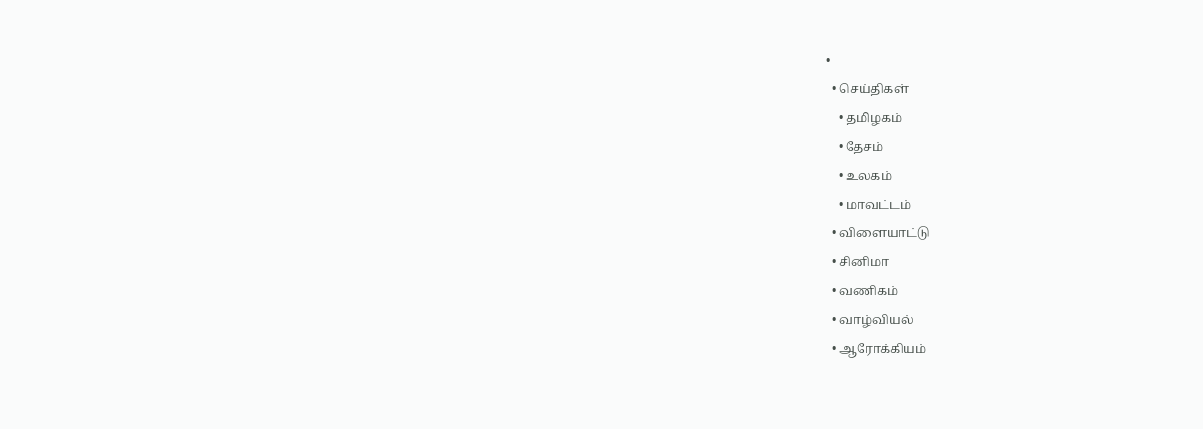•
  • செய்திகள்
    • தமிழகம்
    • தேசம்
    • உலகம்
    • மாவட்டம்
  • விளையாட்டு
  • சினிமா
  • வணிகம்
  • வாழ்வியல்
  • ஆரோக்கியம்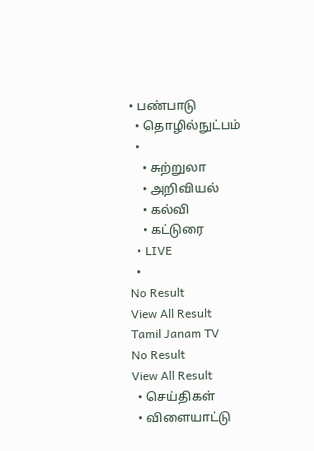• பண்பாடு
  • தொழில்நுட்பம்
  •
    • சுற்றுலா
    • அறிவியல்
    • கல்வி
    • கட்டுரை
  • LIVE
  •
No Result
View All Result
Tamil Janam TV
No Result
View All Result
  • செய்திகள்
  • விளையாட்டு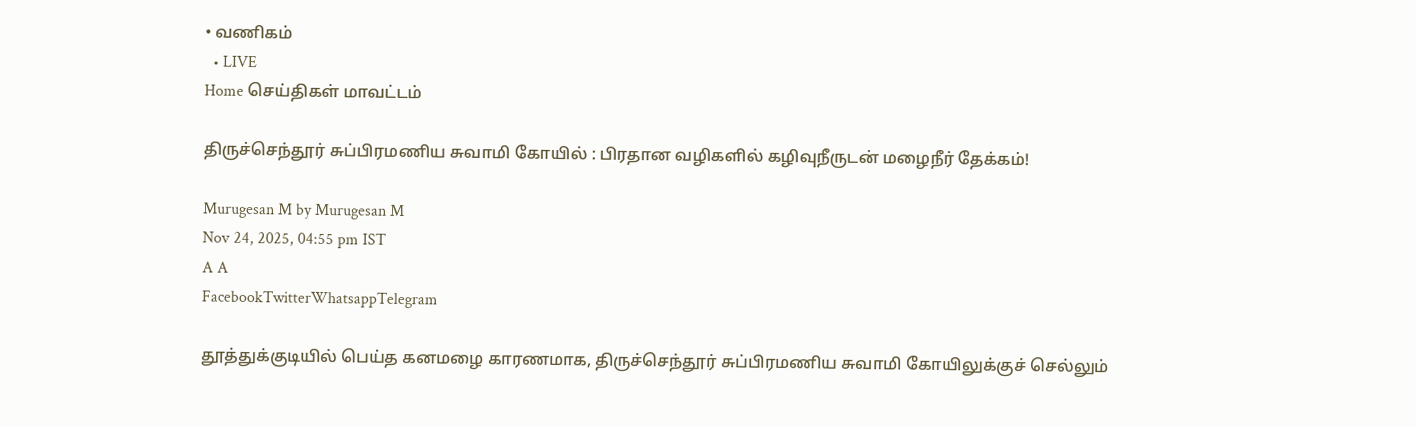• வணிகம்
  • LIVE
Home செய்திகள் மாவட்டம்

திருச்செந்தூர் சுப்பிரமணிய சுவாமி கோயில் : பிரதான வழிகளில் கழிவுநீருடன் மழைநீர் தேக்கம்!

Murugesan M by Murugesan M
Nov 24, 2025, 04:55 pm IST
A A
FacebookTwitterWhatsappTelegram

தூத்துக்குடியில் பெய்த கனமழை காரணமாக, திருச்செந்தூர் சுப்பிரமணிய சுவாமி கோயிலுக்குச் செல்லும்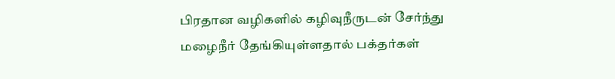பிரதான வழிகளில் கழிவுநீருடன் சேர்ந்து மழைநீர் தேங்கியுள்ளதால் பக்தர்கள்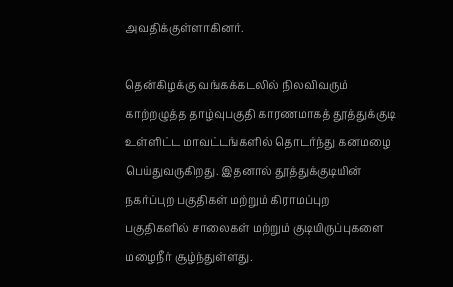அவதிக்குள்ளாகினர்.

தென்கிழக்கு வங்கக்கடலில் நிலவிவரும் காற்றழுத்த தாழ்வுபகுதி காரணமாகத் தூத்துக்குடி உள்ளிட்ட மாவட்டங்களில் தொடர்ந்து கனமழை பெய்துவருகிறது. இதனால் தூத்துக்குடியின் நகர்ப்புற பகுதிகள் மற்றும் கிராமப்புற பகுதிகளில் சாலைகள் மற்றும் குடியிருப்புகளை மழைநீர் சூழ்ந்துள்ளது.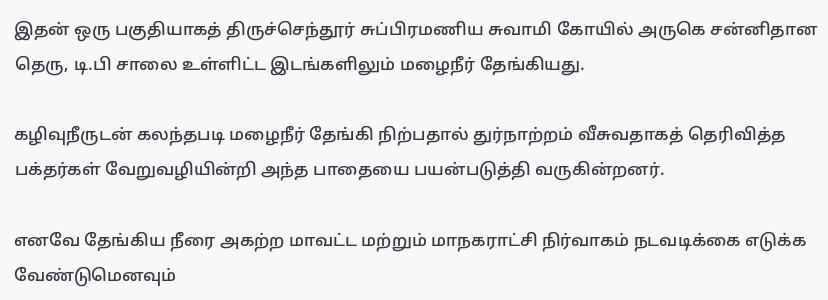இதன் ஒரு பகுதியாகத் திருச்செந்தூர் சுப்பிரமணிய சுவாமி கோயில் அருகெ சன்னிதான தெரு, டி.பி சாலை உள்ளிட்ட இடங்களிலும் மழைநீர் தேங்கியது.

கழிவுநீருடன் கலந்தபடி மழைநீர் தேங்கி நிற்பதால் துர்நாற்றம் வீசுவதாகத் தெரிவித்த பக்தர்கள் வேறுவழியின்றி அந்த பாதையை பயன்படுத்தி வருகின்றனர்.

எனவே தேங்கிய நீரை அகற்ற மாவட்ட மற்றும் மாநகராட்சி நிர்வாகம் நடவடிக்கை எடுக்க வேண்டுமெனவும்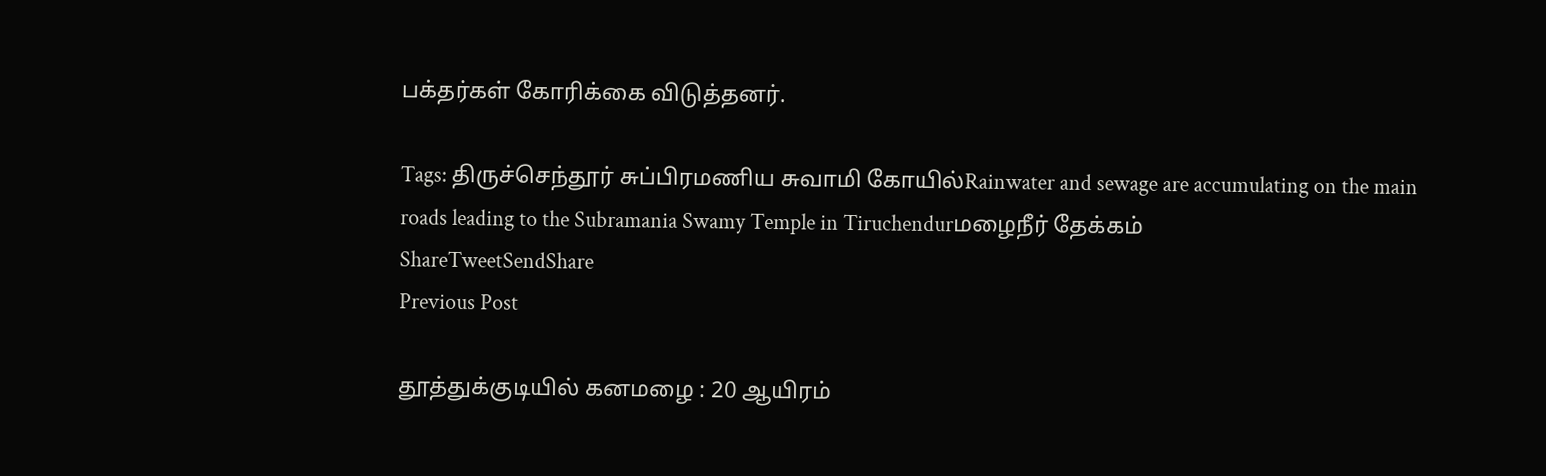பக்தர்கள் கோரிக்கை விடுத்தனர்.

Tags: திருச்செந்தூர் சுப்பிரமணிய சுவாமி கோயில்Rainwater and sewage are accumulating on the main roads leading to the Subramania Swamy Temple in Tiruchendurமழைநீர் தேக்கம்
ShareTweetSendShare
Previous Post

தூத்துக்குடியில் கனமழை : 20 ஆயிரம்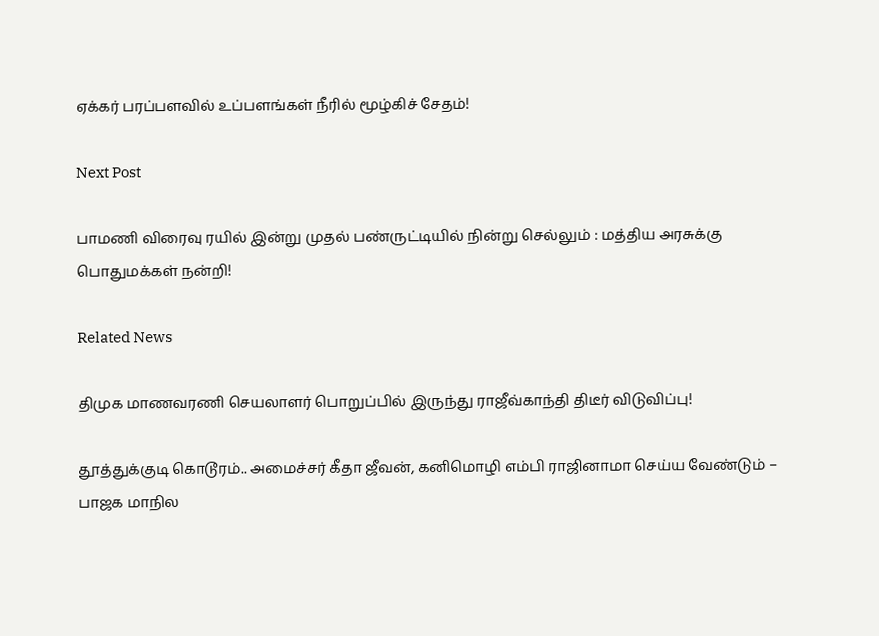ஏக்கர் பரப்பளவில் உப்பளங்கள் நீரில் மூழ்கிச் சேதம்!

Next Post

பாமணி விரைவு ரயில் இன்று முதல் பண்ருட்டியில் நின்று செல்லும் : மத்திய அரசுக்கு பொதுமக்கள் நன்றி!

Related News

திமுக மாணவரணி செயலாளர் பொறுப்பில் இருந்து ராஜீவ்காந்தி திடீர் விடுவிப்பு!

தூத்துக்குடி கொடூரம்.. அமைச்சர் கீதா ஜீவன், கனிமொழி எம்பி ராஜினாமா செய்ய வேண்டும் – பாஜக மாநில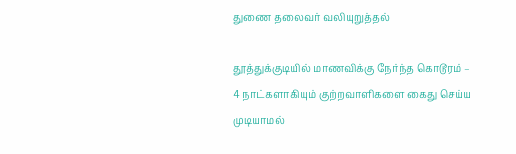துணை தலைவர் வலியுறுத்தல்

தூத்துக்குடியில் மாணவிக்கு நேர்ந்த கொடூரம் – 4 நாட்களாகியும் குற்றவாளிகளை கைது செய்ய முடியாமல்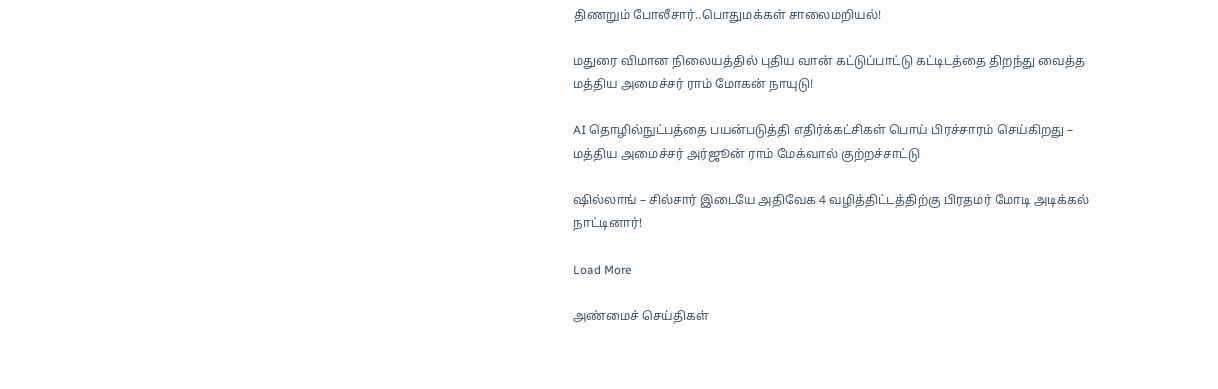திணறும் போலீசார்..பொதுமக்கள் சாலைமறியல்!

மதுரை விமான நிலையத்தில் புதிய வான் கட்டுப்பாட்டு கட்டிடத்தை திறந்து வைத்த மத்திய அமைச்சர் ராம் மோகன் நாயுடு!

AI தொழில்நுட்பத்தை பயன்படுத்தி எதிர்க்கட்சிகள் பொய் பிரச்சாரம் செய்கிறது – மத்திய அமைச்சர் அர்ஜூன் ராம் மேக்வால் குற்றச்சாட்டு

ஷில்லாங் – சில்சார் இடையே அதிவேக 4 வழித்திட்டத்திற்கு பிரதமர் மோடி அடிக்கல் நாட்டினார்!

Load More

அண்மைச் செய்திகள்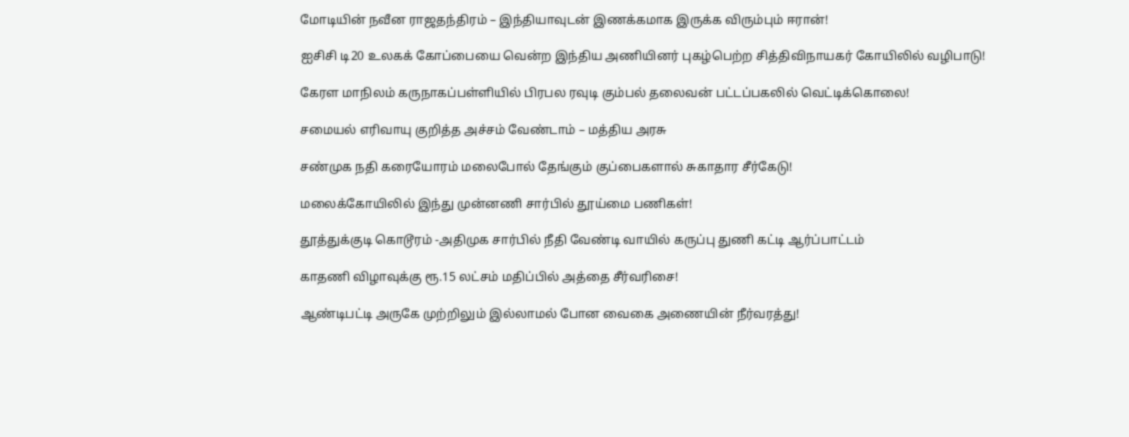மோடியின் நவீன ராஜதந்திரம் – இந்தியாவுடன் இணக்கமாக இருக்க விரும்பும் ஈரான்!

ஐசிசி டி20 உலகக் கோப்பையை வென்ற இந்திய அணியினர் புகழ்பெற்ற சித்திவிநாயகர் கோயிலில் வழிபாடு!

கேரள மாநிலம் கருநாகப்பள்ளியில் பிரபல ரவுடி கும்பல் தலைவன் பட்டப்பகலில் வெட்டிக்கொலை!

சமையல் எரிவாயு குறித்த அச்சம் வேண்டாம் – மத்திய அரசு

சண்முக நதி கரையோரம் மலைபோல் தேங்கும் குப்பைகளால் சுகாதார சீர்கேடு!

மலைக்கோயிலில் இந்து முன்னணி சார்பில் தூய்மை பணிகள்!

தூத்துக்குடி கொடூரம் -அதிமுக சார்பில் நீதி வேண்டி வாயில் கருப்பு துணி கட்டி ஆர்ப்பாட்டம்

காதணி விழாவுக்கு ரூ.15 லட்சம் மதிப்பில் அத்தை சீர்வரிசை!

ஆண்டிபட்டி அருகே முற்றிலும் இல்லாமல் போன வைகை அணையின் நீர்வரத்து!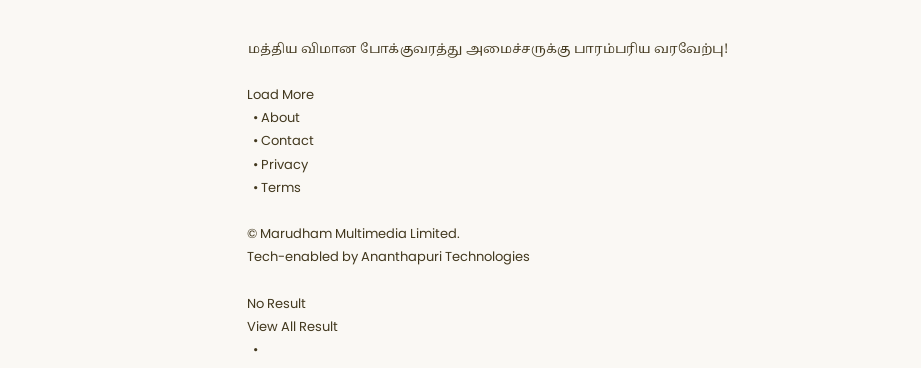மத்திய விமான போக்குவரத்து அமைச்சருக்கு பாரம்பரிய வரவேற்பு!

Load More
  • About
  • Contact
  • Privacy
  • Terms

© Marudham Multimedia Limited.
Tech-enabled by Ananthapuri Technologies

No Result
View All Result
  •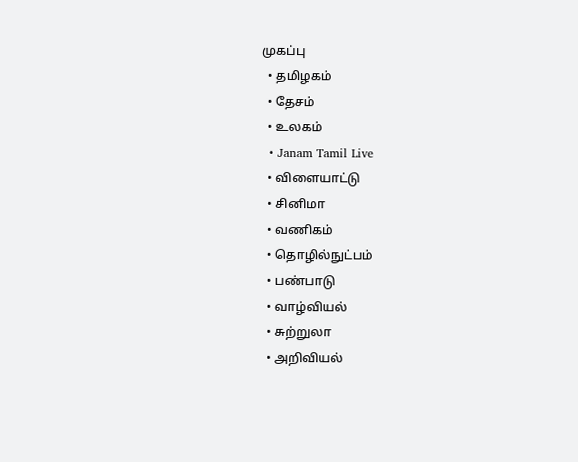முகப்பு
  • தமிழகம்
  • தேசம்
  • உலகம்
  • Janam Tamil Live
  • விளையாட்டு
  • சினிமா
  • வணிகம்
  • தொழில்நுட்பம்
  • பண்பாடு
  • வாழ்வியல்
  • சுற்றுலா
  • அறிவியல்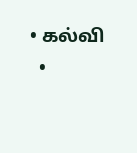• கல்வி
  •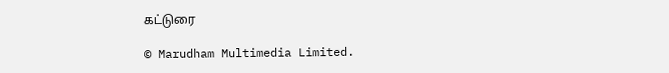கட்டுரை

© Marudham Multimedia Limited.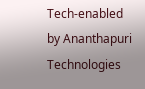Tech-enabled by Ananthapuri Technologies